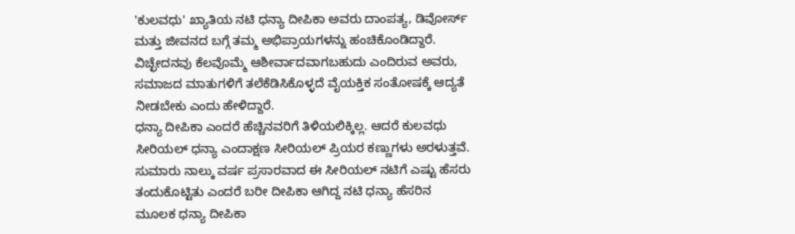'ಕುಲವಧು' ಖ್ಯಾತಿಯ ನಟಿ ಧನ್ಯಾ ದೀಪಿಕಾ ಅವರು ದಾಂಪತ್ಯ, ಡಿವೋರ್ಸ್ ಮತ್ತು ಜೀವನದ ಬಗ್ಗೆ ತಮ್ಮ ಅಭಿಪ್ರಾಯಗಳನ್ನು ಹಂಚಿಕೊಂಡಿದ್ದಾರೆ. ವಿಚ್ಛೇದನವು ಕೆಲವೊಮ್ಮೆ ಆಶೀರ್ವಾದವಾಗಬಹುದು ಎಂದಿರುವ ಅವರು, ಸಮಾಜದ ಮಾತುಗಳಿಗೆ ತಲೆಕೆಡಿಸಿಕೊಳ್ಳದೆ ವೈಯಕ್ತಿಕ ಸಂತೋಷಕ್ಕೆ ಆದ್ಯತೆ ನೀಡಬೇಕು ಎಂದು ಹೇಳಿದ್ದಾರೆ.
ಧನ್ಯಾ ದೀಪಿಕಾ ಎಂದರೆ ಹೆಚ್ಚಿನವರಿಗೆ ತಿಳಿಯಲಿಕ್ಕಿಲ್ಲ. ಆದರೆ ಕುಲವಧು ಸೀರಿಯಲ್ ಧನ್ಯಾ ಎಂದಾಕ್ಷಣ ಸೀರಿಯಲ್ ಪ್ರಿಯರ ಕಣ್ಣುಗಳು ಅರಳುತ್ತವೆ. ಸುಮಾರು ನಾಲ್ಕು ವರ್ಷ ಪ್ರಸಾರವಾದ ಈ ಸೀರಿಯಲ್ ನಟಿಗೆ ಎಷ್ಟು ಹೆಸರು ತಂದುಕೊಟ್ಟಿತು ಎಂದರೆ ಬರೀ ದೀಪಿಕಾ ಆಗಿದ್ದ ನಟಿ ಧನ್ಯಾ ಹೆಸರಿನ ಮೂಲಕ ಧನ್ಯಾ ದೀಪಿಕಾ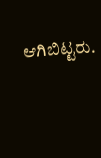ಆಗಿಬಿಟ್ಟರು.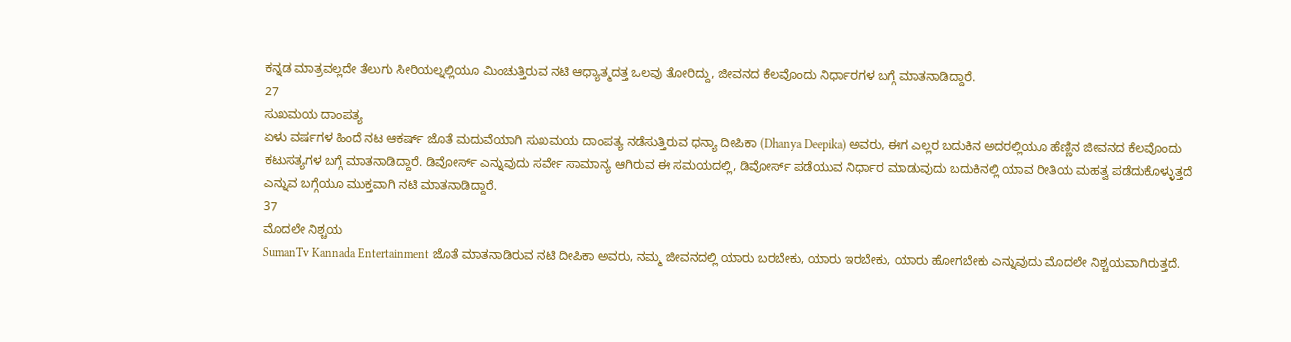ಕನ್ನಡ ಮಾತ್ರವಲ್ಲದೇ ತೆಲುಗು ಸೀರಿಯಲ್ನಲ್ಲಿಯೂ ಮಿಂಚುತ್ತಿರುವ ನಟಿ ಆಧ್ಯಾತ್ಮದತ್ತ ಒಲವು ತೋರಿದ್ದು, ಜೀವನದ ಕೆಲವೊಂದು ನಿರ್ಧಾರಗಳ ಬಗ್ಗೆ ಮಾತನಾಡಿದ್ದಾರೆ.
27
ಸುಖಮಯ ದಾಂಪತ್ಯ
ಏಳು ವರ್ಷಗಳ ಹಿಂದೆ ನಟ ಆಕರ್ಷ್ ಜೊತೆ ಮದುವೆಯಾಗಿ ಸುಖಮಯ ದಾಂಪತ್ಯ ನಡೆಸುತ್ತಿರುವ ಧನ್ಯಾ ದೀಪಿಕಾ (Dhanya Deepika) ಅವರು, ಈಗ ಎಲ್ಲರ ಬದುಕಿನ ಅದರಲ್ಲಿಯೂ ಹೆಣ್ಣಿನ ಜೀವನದ ಕೆಲವೊಂದು ಕಟುಸತ್ಯಗಳ ಬಗ್ಗೆ ಮಾತನಾಡಿದ್ದಾರೆ. ಡಿವೋರ್ಸ್ ಎನ್ನುವುದು ಸರ್ವೇ ಸಾಮಾನ್ಯ ಆಗಿರುವ ಈ ಸಮಯದಲ್ಲಿ, ಡಿವೋರ್ಸ್ ಪಡೆಯುವ ನಿರ್ಧಾರ ಮಾಡುವುದು ಬದುಕಿನಲ್ಲಿ ಯಾವ ರೀತಿಯ ಮಹತ್ವ ಪಡೆದುಕೊಳ್ಳುತ್ತದೆ ಎನ್ನುವ ಬಗ್ಗೆಯೂ ಮುಕ್ತವಾಗಿ ನಟಿ ಮಾತನಾಡಿದ್ದಾರೆ.
37
ಮೊದಲೇ ನಿಶ್ಚಯ
SumanTv Kannada Entertainment ಜೊತೆ ಮಾತನಾಡಿರುವ ನಟಿ ದೀಪಿಕಾ ಅವರು, ನಮ್ಮ ಜೀವನದಲ್ಲಿ ಯಾರು ಬರಬೇಕು, ಯಾರು ಇರಬೇಕು, ಯಾರು ಹೋಗಬೇಕು ಎನ್ನುವುದು ಮೊದಲೇ ನಿಶ್ಚಯವಾಗಿರುತ್ತದೆ.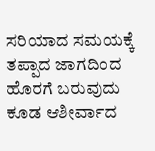ಸರಿಯಾದ ಸಮಯಕ್ಕೆ ತಪ್ಪಾದ ಜಾಗದಿಂದ ಹೊರಗೆ ಬರುವುದು ಕೂಡ ಆಶೀರ್ವಾದ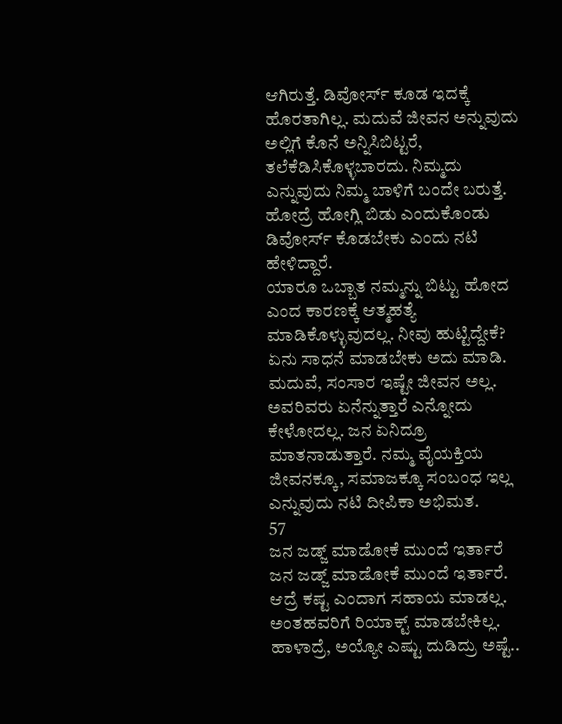ಆಗಿರುತ್ತೆ. ಡಿವೋರ್ಸ್ ಕೂಡ ಇದಕ್ಕೆ ಹೊರತಾಗಿಲ್ಲ. ಮದುವೆ ಜೀವನ ಅನ್ನುವುದು ಅಲ್ಲಿಗೆ ಕೊನೆ ಅನ್ನಿಸಿಬಿಟ್ಟರೆ, ತಲೆಕೆಡಿಸಿಕೊಳ್ಳಬಾರದು. ನಿಮ್ಮದು ಎನ್ನುವುದು ನಿಮ್ಮ ಬಾಳಿಗೆ ಬಂದೇ ಬರುತ್ತೆ. ಹೋದ್ರೆ ಹೋಗ್ಲಿ ಬಿಡು ಎಂದುಕೊಂಡು ಡಿವೋರ್ಸ್ ಕೊಡಬೇಕು ಎಂದು ನಟಿ ಹೇಳಿದ್ದಾರೆ.
ಯಾರೂ ಒಬ್ಬಾತ ನಮ್ಮನ್ನು ಬಿಟ್ಟು ಹೋದ ಎಂದ ಕಾರಣಕ್ಕೆ ಆತ್ಮಹತ್ಯೆ ಮಾಡಿಕೊಳ್ಳುವುದಲ್ಲ. ನೀವು ಹುಟ್ಟಿದ್ದೇಕೆ? ಏನು ಸಾಧನೆ ಮಾಡಬೇಕು ಅದು ಮಾಡಿ. ಮದುವೆ, ಸಂಸಾರ ಇಷ್ಟೇ ಜೀವನ ಅಲ್ಲ. ಅವರಿವರು ಏನೆನ್ನುತ್ತಾರೆ ಎನ್ನೋದು ಕೇಳೋದಲ್ಲ. ಜನ ಏನಿದ್ರೂ ಮಾತನಾಡುತ್ತಾರೆ. ನಮ್ಮ ವೈಯಕ್ತಿಯ ಜೀವನಕ್ಕೂ, ಸಮಾಜಕ್ಕೂ ಸಂಬಂಧ ಇಲ್ಲ ಎನ್ನುವುದು ನಟಿ ದೀಪಿಕಾ ಅಭಿಮತ.
57
ಜನ ಜಡ್ಜ್ ಮಾಡೋಕೆ ಮುಂದೆ ಇರ್ತಾರೆ
ಜನ ಜಡ್ಜ್ ಮಾಡೋಕೆ ಮುಂದೆ ಇರ್ತಾರೆ. ಆದ್ರೆ ಕಷ್ಟ ಎಂದಾಗ ಸಹಾಯ ಮಾಡಲ್ಲ. ಅಂತಹವರಿಗೆ ರಿಯಾಕ್ಟ್ ಮಾಡಬೇಕಿಲ್ಲ. ಹಾಳಾದ್ರೆ, ಅಯ್ಯೋ ಎಷ್ಟು ದುಡಿದ್ರು ಅಷ್ಟೆ..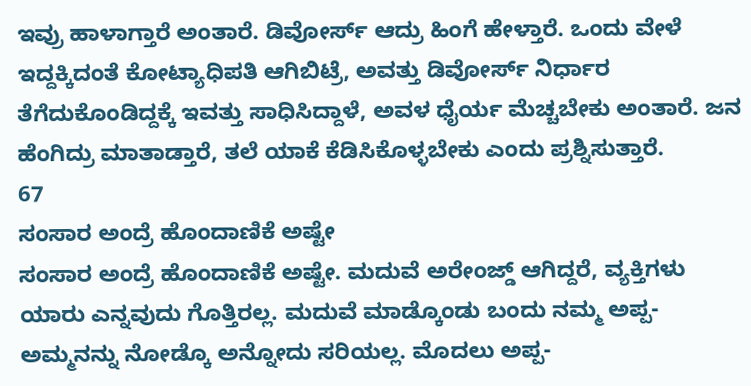ಇವ್ರು ಹಾಳಾಗ್ತಾರೆ ಅಂತಾರೆ. ಡಿವೋರ್ಸ್ ಆದ್ರು ಹಿಂಗೆ ಹೇಳ್ತಾರೆ. ಒಂದು ವೇಳೆ ಇದ್ದಕ್ಕಿದಂತೆ ಕೋಟ್ಯಾಧಿಪತಿ ಆಗಿಬಿಟ್ರೆ, ಅವತ್ತು ಡಿವೋರ್ಸ್ ನಿರ್ಧಾರ ತೆಗೆದುಕೊಂಡಿದ್ದಕ್ಕೆ ಇವತ್ತು ಸಾಧಿಸಿದ್ದಾಳೆ, ಅವಳ ಧೈರ್ಯ ಮೆಚ್ಚಬೇಕು ಅಂತಾರೆ. ಜನ ಹೆಂಗಿದ್ರು ಮಾತಾಡ್ತಾರೆ, ತಲೆ ಯಾಕೆ ಕೆಡಿಸಿಕೊಳ್ಳಬೇಕು ಎಂದು ಪ್ರಶ್ನಿಸುತ್ತಾರೆ.
67
ಸಂಸಾರ ಅಂದ್ರೆ ಹೊಂದಾಣಿಕೆ ಅಷ್ಟೇ
ಸಂಸಾರ ಅಂದ್ರೆ ಹೊಂದಾಣಿಕೆ ಅಷ್ಟೇ. ಮದುವೆ ಅರೇಂಜ್ಡ್ ಆಗಿದ್ದರೆ, ವ್ಯಕ್ತಿಗಳು ಯಾರು ಎನ್ನವುದು ಗೊತ್ತಿರಲ್ಲ. ಮದುವೆ ಮಾಡ್ಕೊಂಡು ಬಂದು ನಮ್ಮ ಅಪ್ಪ- ಅಮ್ಮನನ್ನು ನೋಡ್ಕೊ ಅನ್ನೋದು ಸರಿಯಲ್ಲ. ಮೊದಲು ಅಪ್ಪ-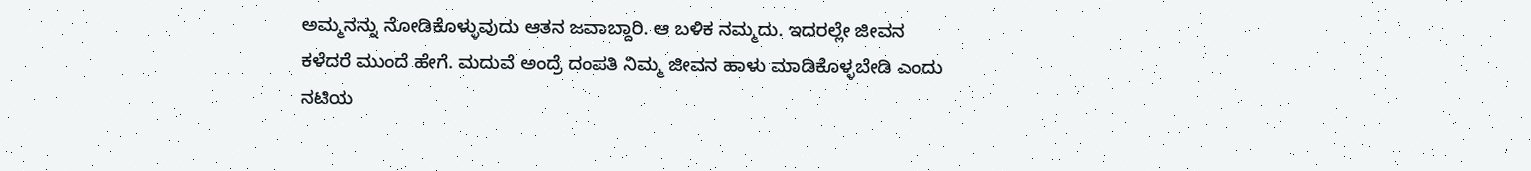ಅಮ್ಮನನ್ನು ನೋಡಿಕೊಳ್ಳುವುದು ಆತನ ಜವಾಬ್ದಾರಿ. ಆ ಬಳಿಕ ನಮ್ಮದು. ಇದರಲ್ಲೇ ಜೀವನ ಕಳೆದರೆ ಮುಂದೆ ಹೇಗೆ. ಮದುವೆ ಅಂದ್ರೆ ದಂಪತಿ ನಿಮ್ಮ ಜೀವನ ಹಾಳು ಮಾಡಿಕೊಳ್ಳಬೇಡಿ ಎಂದು ನಟಿಯ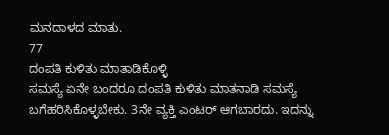ಮನದಾಳದ ಮಾತು.
77
ದಂಪತಿ ಕುಳಿತು ಮಾತಾಡಿಕೊಳ್ಳಿ
ಸಮಸ್ಯೆ ಏನೇ ಬಂದರೂ ದಂಪತಿ ಕುಳಿತು ಮಾತನಾಡಿ ಸಮಸ್ಯೆ ಬಗೆಹರಿಸಿಕೊಳ್ಳಬೇಕು. 3ನೇ ವ್ಯಕ್ತಿ ಎಂಟರ್ ಆಗಬಾರದು. ಇದನ್ನು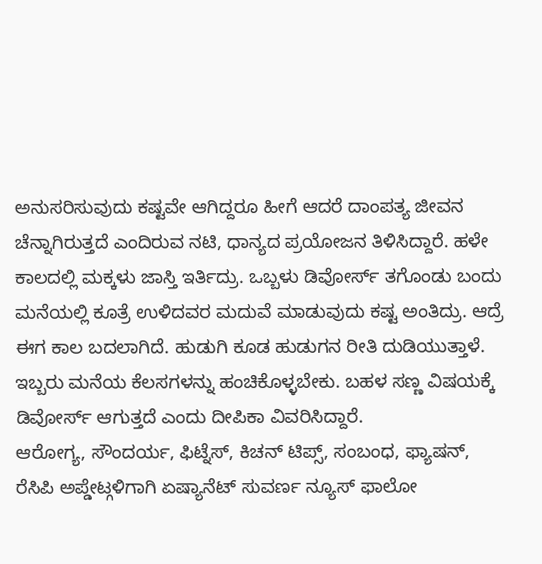ಅನುಸರಿಸುವುದು ಕಷ್ಟವೇ ಆಗಿದ್ದರೂ ಹೀಗೆ ಆದರೆ ದಾಂಪತ್ಯ ಜೀವನ ಚೆನ್ನಾಗಿರುತ್ತದೆ ಎಂದಿರುವ ನಟಿ, ಧಾನ್ಯದ ಪ್ರಯೋಜನ ತಿಳಿಸಿದ್ದಾರೆ. ಹಳೇ ಕಾಲದಲ್ಲಿ ಮಕ್ಕಳು ಜಾಸ್ತಿ ಇರ್ತಿದ್ರು. ಒಬ್ಬಳು ಡಿವೋರ್ಸ್ ತಗೊಂಡು ಬಂದು ಮನೆಯಲ್ಲಿ ಕೂತ್ರೆ ಉಳಿದವರ ಮದುವೆ ಮಾಡುವುದು ಕಷ್ಟ ಅಂತಿದ್ರು. ಆದ್ರೆ ಈಗ ಕಾಲ ಬದಲಾಗಿದೆ. ಹುಡುಗಿ ಕೂಡ ಹುಡುಗನ ರೀತಿ ದುಡಿಯುತ್ತಾಳೆ. ಇಬ್ಬರು ಮನೆಯ ಕೆಲಸಗಳನ್ನು ಹಂಚಿಕೊಳ್ಳಬೇಕು. ಬಹಳ ಸಣ್ಣ ವಿಷಯಕ್ಕೆ ಡಿವೋರ್ಸ್ ಆಗುತ್ತದೆ ಎಂದು ದೀಪಿಕಾ ವಿವರಿಸಿದ್ದಾರೆ.
ಆರೋಗ್ಯ, ಸೌಂದರ್ಯ, ಫಿಟ್ನೆಸ್, ಕಿಚನ್ ಟಿಪ್ಸ್, ಸಂಬಂಧ, ಫ್ಯಾಷನ್, ರೆಸಿಪಿ ಅಪ್ಡೇಟ್ಗಳಿಗಾಗಿ ಏಷ್ಯಾನೆಟ್ ಸುವರ್ಣ ನ್ಯೂಸ್ ಫಾಲೋ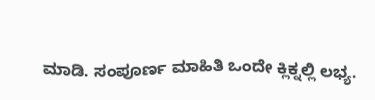ಮಾಡಿ. ಸಂಪೂರ್ಣ ಮಾಹಿತಿ ಒಂದೇ ಕ್ಲಿಕ್ನಲ್ಲಿ ಲಭ್ಯ.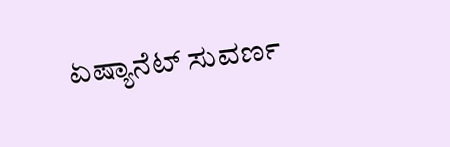ಏಷ್ಯಾನೆಟ್ ಸುವರ್ಣ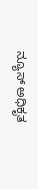ನ್ಯೂಸ್ ಅಧಿಕೃತ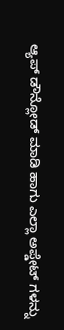ಆ್ಯಪ್ ಡೌನ್ಲೋಡ್ ಮಾಡಿ ಹಾಗು ಎಲ್ಲಾ ಅಪ್ಡೇಟ್ ಗಳನ್ನು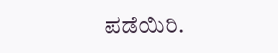ಪಡೆಯಿರಿ.